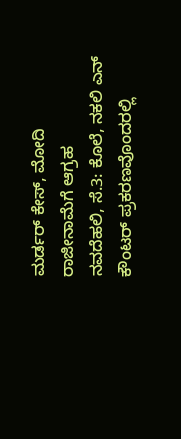ಮರ್ಡರ್ ಕೇಸ್, ಮೋದಿ ರಾಜೀನಾಮೆಗೆ ಆಗ್ರಹ
ನವದೆಹಲಿ, ಸೆ.3: ಕೊಲೆ, ನಕಲಿ ಎನ್ ಕೌಂಟರ್ ಪ್ರಕರಣವೊಂದರಲ್ಲಿ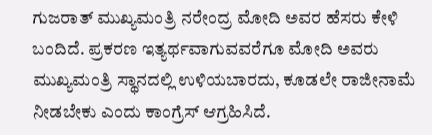ಗುಜರಾತ್ ಮುಖ್ಯಮಂತ್ರಿ ನರೇಂದ್ರ ಮೋದಿ ಅವರ ಹೆಸರು ಕೇಳಿ ಬಂದಿದೆ. ಪ್ರಕರಣ ಇತ್ಯರ್ಥವಾಗುವವರೆಗೂ ಮೋದಿ ಅವರು ಮುಖ್ಯಮಂತ್ರಿ ಸ್ಥಾನದಲ್ಲಿ ಉಳಿಯಬಾರದು, ಕೂಡಲೇ ರಾಜೀನಾಮೆ ನೀಡಬೇಕು ಎಂದು ಕಾಂಗ್ರೆಸ್ ಆಗ್ರಹಿಸಿದೆ.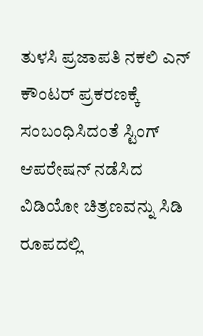ತುಳಸಿ ಪ್ರಜಾಪತಿ ನಕಲಿ ಎನ್ ಕೌಂಟರ್ ಪ್ರಕರಣಕ್ಕೆ ಸಂಬಂಧಿಸಿದಂತೆ ಸ್ಟಿಂಗ್ ಆಪರೇಷನ್ ನಡೆಸಿದ ವಿಡಿಯೋ ಚಿತ್ರಣವನ್ನು ಸಿಡಿ ರೂಪದಲ್ಲಿ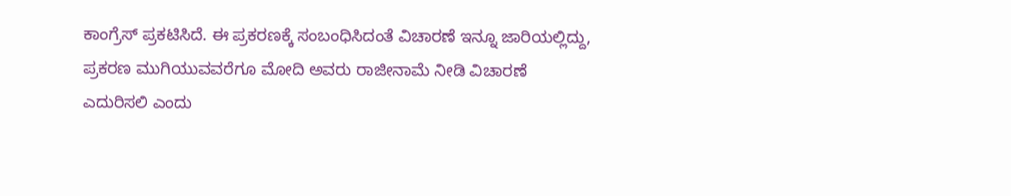ಕಾಂಗ್ರೆಸ್ ಪ್ರಕಟಿಸಿದೆ. ಈ ಪ್ರಕರಣಕ್ಕೆ ಸಂಬಂಧಿಸಿದಂತೆ ವಿಚಾರಣೆ ಇನ್ನೂ ಜಾರಿಯಲ್ಲಿದ್ದು, ಪ್ರಕರಣ ಮುಗಿಯುವವರೆಗೂ ಮೋದಿ ಅವರು ರಾಜೀನಾಮೆ ನೀಡಿ ವಿಚಾರಣೆ ಎದುರಿಸಲಿ ಎಂದು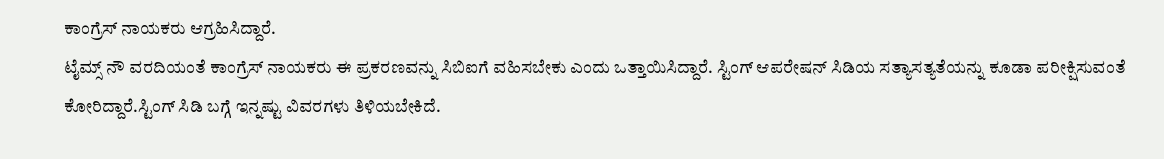ಕಾಂಗ್ರೆಸ್ ನಾಯಕರು ಆಗ್ರಹಿಸಿದ್ದಾರೆ.
ಟೈಮ್ಸ್ ನೌ ವರದಿಯಂತೆ ಕಾಂಗ್ರೆಸ್ ನಾಯಕರು ಈ ಪ್ರಕರಣವನ್ನು ಸಿಬಿಐಗೆ ವಹಿಸಬೇಕು ಎಂದು ಒತ್ತಾಯಿಸಿದ್ದಾರೆ. ಸ್ಟಿಂಗ್ ಆಪರೇಷನ್ ಸಿಡಿಯ ಸತ್ಯಾಸತ್ಯತೆಯನ್ನು ಕೂಡಾ ಪರೀಕ್ಷಿಸುವಂತೆ ಕೋರಿದ್ದಾರೆ.ಸ್ಟಿಂಗ್ ಸಿಡಿ ಬಗ್ಗೆ ಇನ್ನಷ್ಟು ವಿವರಗಳು ತಿಳಿಯಬೇಕಿದೆ.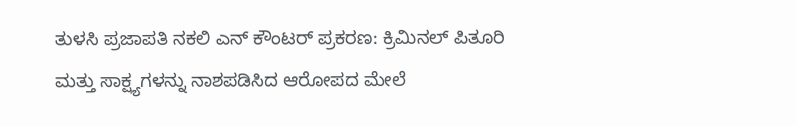ತುಳಸಿ ಪ್ರಜಾಪತಿ ನಕಲಿ ಎನ್ ಕೌಂಟರ್ ಪ್ರಕರಣ: ಕ್ರಿಮಿನಲ್ ಪಿತೂರಿ ಮತ್ತು ಸಾಕ್ಷ್ಯಗಳನ್ನು ನಾಶಪಡಿಸಿದ ಆರೋಪದ ಮೇಲೆ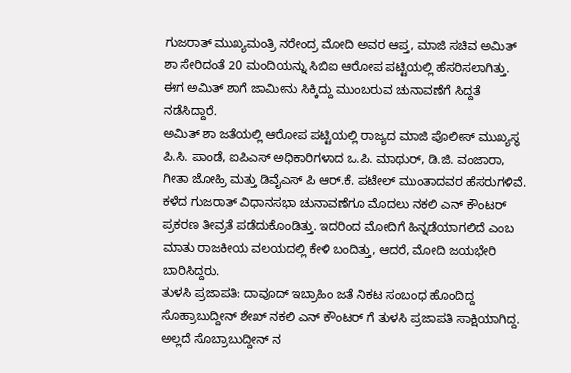ಗುಜರಾತ್ ಮುಖ್ಯಮಂತ್ರಿ ನರೇಂದ್ರ ಮೋದಿ ಅವರ ಆಪ್ತ, ಮಾಜಿ ಸಚಿವ ಅಮಿತ್ ಶಾ ಸೇರಿದಂತೆ 20 ಮಂದಿಯನ್ನು ಸಿಬಿಐ ಆರೋಪ ಪಟ್ಟಿಯಲ್ಲಿ ಹೆಸರಿಸಲಾಗಿತ್ತು. ಈಗ ಅಮಿತ್ ಶಾಗೆ ಜಾಮೀನು ಸಿಕ್ಕಿದ್ದು ಮುಂಬರುವ ಚುನಾವಣೆಗೆ ಸಿದ್ದತೆ ನಡೆಸಿದ್ದಾರೆ.
ಅಮಿತ್ ಶಾ ಜತೆಯಲ್ಲಿ ಆರೋಪ ಪಟ್ಟಿಯಲ್ಲಿ ರಾಜ್ಯದ ಮಾಜಿ ಪೊಲೀಸ್ ಮುಖ್ಯಸ್ಥ ಪಿ.ಸಿ. ಪಾಂಡೆ, ಐಪಿಎಸ್ ಅಧಿಕಾರಿಗಳಾದ ಒ.ಪಿ. ಮಾಥುರ್, ಡಿ.ಜಿ. ವಂಜಾರಾ, ಗೀತಾ ಜೋಹ್ರಿ ಮತ್ತು ಡಿವೈಎಸ್ ಪಿ ಆರ್.ಕೆ. ಪಟೇಲ್ ಮುಂತಾದವರ ಹೆಸರುಗಳಿವೆ.
ಕಳೆದ ಗುಜರಾತ್ ವಿಧಾನಸಭಾ ಚುನಾವಣೆಗೂ ಮೊದಲು ನಕಲಿ ಎನ್ ಕೌಂಟರ್ ಪ್ರಕರಣ ತೀವ್ರತೆ ಪಡೆದುಕೊಂಡಿತ್ತು. ಇದರಿಂದ ಮೋದಿಗೆ ಹಿನ್ನಡೆಯಾಗಲಿದೆ ಎಂಬ ಮಾತು ರಾಜಕೀಯ ವಲಯದಲ್ಲಿ ಕೇಳಿ ಬಂದಿತ್ತು, ಆದರೆ, ಮೋದಿ ಜಯಭೇರಿ ಬಾರಿಸಿದ್ದರು.
ತುಳಸಿ ಪ್ರಜಾಪತಿ: ದಾವೂದ್ ಇಬ್ರಾಹಿಂ ಜತೆ ನಿಕಟ ಸಂಬಂಧ ಹೊಂದಿದ್ದ ಸೊಹ್ರಾಬುದ್ದೀನ್ ಶೇಖ್ ನಕಲಿ ಎನ್ ಕೌಂಟರ್ ಗೆ ತುಳಸಿ ಪ್ರಜಾಪತಿ ಸಾಕ್ಷಿಯಾಗಿದ್ದ. ಅಲ್ಲದೆ ಸೊಬ್ರಾಬುದ್ದೀನ್ ನ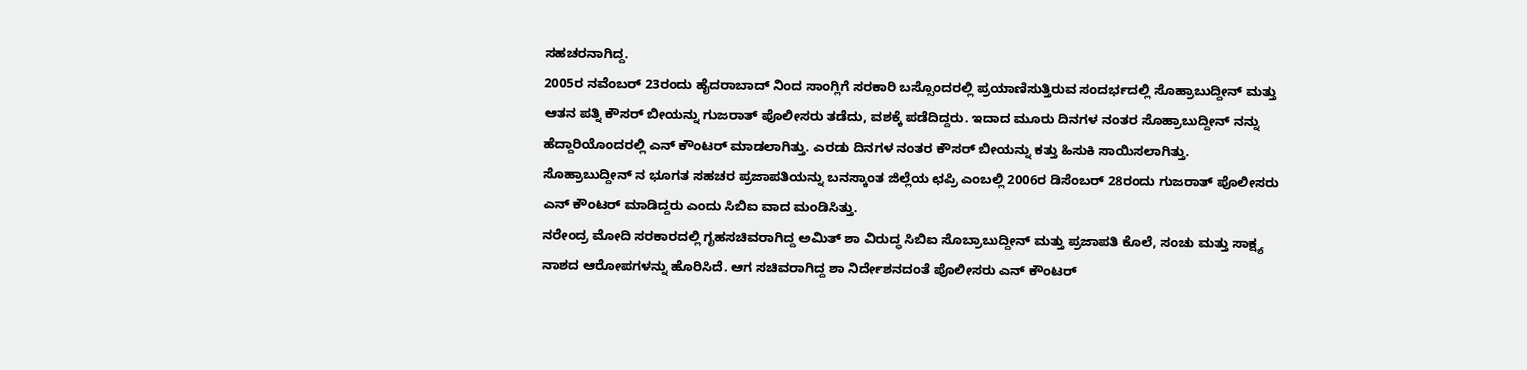ಸಹಚರನಾಗಿದ್ದ.
2005ರ ನವೆಂಬರ್ 23ರಂದು ಹೈದರಾಬಾದ್ ನಿಂದ ಸಾಂಗ್ಲಿಗೆ ಸರಕಾರಿ ಬಸ್ಸೊಂದರಲ್ಲಿ ಪ್ರಯಾಣಿಸುತ್ತಿರುವ ಸಂದರ್ಭದಲ್ಲಿ ಸೊಹ್ರಾಬುದ್ದೀನ್ ಮತ್ತು ಆತನ ಪತ್ನಿ ಕೌಸರ್ ಬೀಯನ್ನು ಗುಜರಾತ್ ಪೊಲೀಸರು ತಡೆದು, ವಶಕ್ಕೆ ಪಡೆದಿದ್ದರು. ಇದಾದ ಮೂರು ದಿನಗಳ ನಂತರ ಸೊಹ್ರಾಬುದ್ದೀನ್ ನನ್ನು ಹೆದ್ದಾರಿಯೊಂದರಲ್ಲಿ ಎನ್ ಕೌಂಟರ್ ಮಾಡಲಾಗಿತ್ತು. ಎರಡು ದಿನಗಳ ನಂತರ ಕೌಸರ್ ಬೀಯನ್ನು ಕತ್ತು ಹಿಸುಕಿ ಸಾಯಿಸಲಾಗಿತ್ತು.
ಸೊಹ್ರಾಬುದ್ದೀನ್ ನ ಭೂಗತ ಸಹಚರ ಪ್ರಜಾಪತಿಯನ್ನು ಬನಸ್ಕಾಂತ ಜಿಲ್ಲೆಯ ಛಪ್ರಿ ಎಂಬಲ್ಲಿ 2006ರ ಡಿಸೆಂಬರ್ 28ರಂದು ಗುಜರಾತ್ ಪೊಲೀಸರು ಎನ್ ಕೌಂಟರ್ ಮಾಡಿದ್ದರು ಎಂದು ಸಿಬಿಐ ವಾದ ಮಂಡಿಸಿತ್ತು.
ನರೇಂದ್ರ ಮೋದಿ ಸರಕಾರದಲ್ಲಿ ಗೃಹಸಚಿವರಾಗಿದ್ದ ಅಮಿತ್ ಶಾ ವಿರುದ್ಧ ಸಿಬಿಐ ಸೊಬ್ರಾಬುದ್ದೀನ್ ಮತ್ತು ಪ್ರಜಾಪತಿ ಕೊಲೆ, ಸಂಚು ಮತ್ತು ಸಾಕ್ಷ್ಯ ನಾಶದ ಆರೋಪಗಳನ್ನು ಹೊರಿಸಿದೆ. ಆಗ ಸಚಿವರಾಗಿದ್ದ ಶಾ ನಿರ್ದೇಶನದಂತೆ ಪೊಲೀಸರು ಎನ್ ಕೌಂಟರ್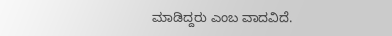ಮಾಡಿದ್ದರು ಎಂಬ ವಾದವಿದೆ.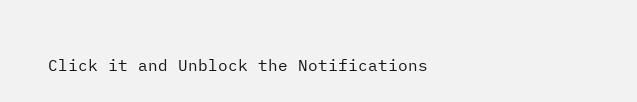Click it and Unblock the Notifications